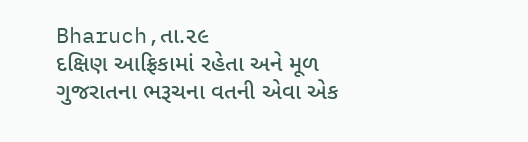Bharuch,તા.૨૯
દક્ષિણ આફ્રિકામાં રહેતા અને મૂળ ગુજરાતના ભરૂચના વતની એવા એક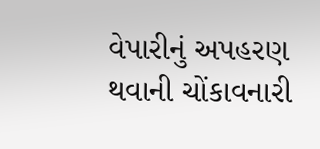વેપારીનું અપહરણ થવાની ચોંકાવનારી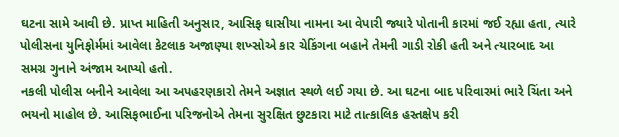ઘટના સામે આવી છે. પ્રાપ્ત માહિતી અનુસાર, આસિફ ઘાસીયા નામના આ વેપારી જ્યારે પોતાની કારમાં જઈ રહ્યા હતા, ત્યારે પોલીસના યુનિફોર્મમાં આવેલા કેટલાક અજાણ્યા શખ્સોએ કાર ચેકિંગના બહાને તેમની ગાડી રોકી હતી અને ત્યારબાદ આ સમગ્ર ગુનાને અંજામ આપ્યો હતો.
નકલી પોલીસ બનીને આવેલા આ અપહરણકારો તેમને અજ્ઞાત સ્થળે લઈ ગયા છે. આ ઘટના બાદ પરિવારમાં ભારે ચિંતા અને ભયનો માહોલ છે. આસિફભાઈના પરિજનોએ તેમના સુરક્ષિત છુટકારા માટે તાત્કાલિક હસ્તક્ષેપ કરી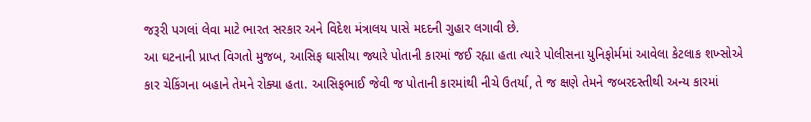જરૂરી પગલાં લેવા માટે ભારત સરકાર અને વિદેશ મંત્રાલય પાસે મદદની ગુહાર લગાવી છે.
આ ઘટનાની પ્રાપ્ત વિગતો મુજબ, આસિફ ઘાસીયા જ્યારે પોતાની કારમાં જઈ રહ્યા હતા ત્યારે પોલીસના યુનિફોર્મમાં આવેલા કેટલાક શખ્સોએ કાર ચેકિંગના બહાને તેમને રોક્યા હતા. આસિફભાઈ જેવી જ પોતાની કારમાંથી નીચે ઉતર્યા, તે જ ક્ષણે તેમને જબરદસ્તીથી અન્ય કારમાં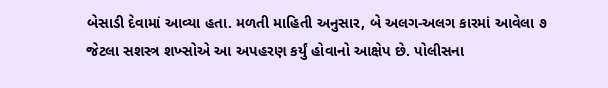બેસાડી દેવામાં આવ્યા હતા. મળતી માહિતી અનુસાર, બે અલગ-અલગ કારમાં આવેલા ૭ જેટલા સશસ્ત્ર શખ્સોએ આ અપહરણ કર્યું હોવાનો આક્ષેપ છે. પોલીસના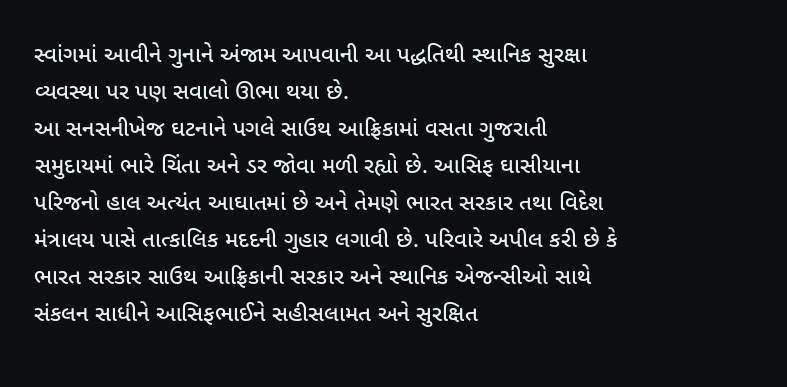સ્વાંગમાં આવીને ગુનાને અંજામ આપવાની આ પદ્ધતિથી સ્થાનિક સુરક્ષા વ્યવસ્થા પર પણ સવાલો ઊભા થયા છે.
આ સનસનીખેજ ઘટનાને પગલે સાઉથ આફ્રિકામાં વસતા ગુજરાતી સમુદાયમાં ભારે ચિંતા અને ડર જોવા મળી રહ્યો છે. આસિફ ઘાસીયાના પરિજનો હાલ અત્યંત આઘાતમાં છે અને તેમણે ભારત સરકાર તથા વિદેશ મંત્રાલય પાસે તાત્કાલિક મદદની ગુહાર લગાવી છે. પરિવારે અપીલ કરી છે કે ભારત સરકાર સાઉથ આફ્રિકાની સરકાર અને સ્થાનિક એજન્સીઓ સાથે સંકલન સાધીને આસિફભાઈને સહીસલામત અને સુરક્ષિત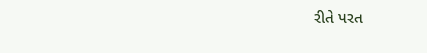રીતે પરત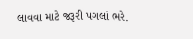લાવવા માટે જરૂરી પગલાં ભરે.